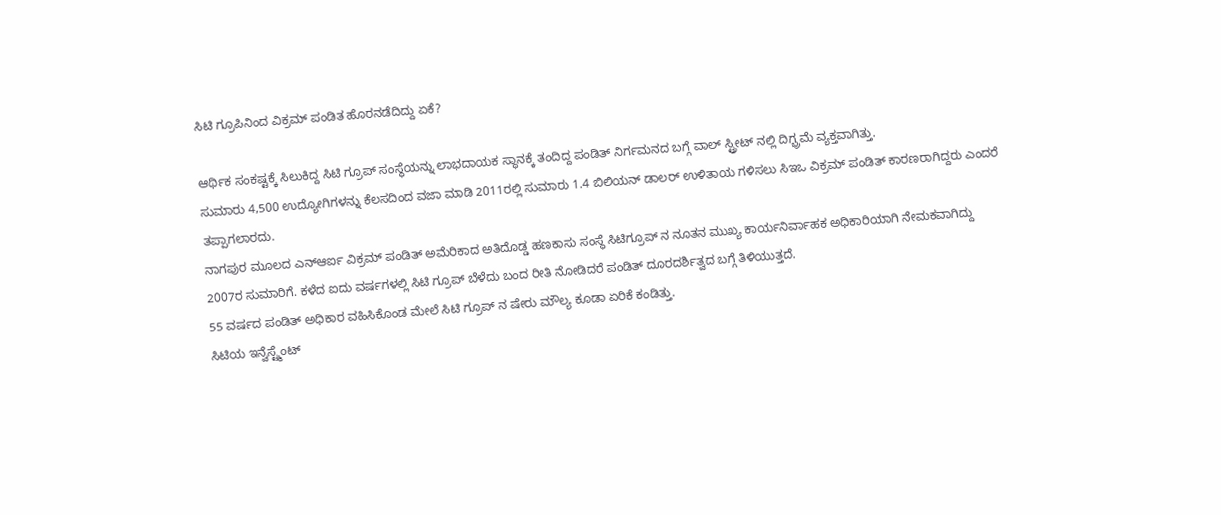ಸಿಟಿ ಗ್ರೂಪಿನಿಂದ ವಿಕ್ರಮ್ ಪಂಡಿತ ಹೊರನಡೆದಿದ್ದು ಏಕೆ?

ಆರ್ಥಿಕ ಸಂಕಷ್ಟಕ್ಕೆ ಸಿಲುಕಿದ್ದ ಸಿಟಿ ಗ್ರೂಪ್ ಸಂಸ್ಥೆಯನ್ನು ಲಾಭದಾಯಕ ಸ್ಥಾನಕ್ಕೆ ತಂದಿದ್ದ ಪಂಡಿತ್ ನಿರ್ಗಮನದ ಬಗ್ಗೆ ವಾಲ್ ಸ್ಟ್ರೀಟ್ ನಲ್ಲಿ ದಿಗ್ಭ್ರಮೆ ವ್ಯಕ್ತವಾಗಿತ್ತು.
ಸುಮಾರು 4,500 ಉದ್ಯೋಗಿಗಳನ್ನು ಕೆಲಸದಿಂದ ವಜಾ ಮಾಡಿ 2011ರಲ್ಲಿ ಸುಮಾರು 1.4 ಬಿಲಿಯನ್ ಡಾಲರ್ ಉಳಿತಾಯ ಗಳಿಸಲು ಸಿಇಒ ವಿಕ್ರಮ್ ಪಂಡಿತ್ ಕಾರಣರಾಗಿದ್ದರು ಎಂದರೆ ತಪ್ಪಾಗಲಾರದು.
ನಾಗಪುರ ಮೂಲದ ಎನ್ಆರ್ಐ ವಿಕ್ರಮ್ ಪಂಡಿತ್ ಅಮೆರಿಕಾದ ಅತಿದೊಡ್ಡ ಹಣಕಾಸು ಸಂಸ್ಥೆ ಸಿಟಿಗ್ರೂಪ್ ನ ನೂತನ ಮುಖ್ಯ ಕಾರ್ಯನಿರ್ವಾಹಕ ಅಧಿಕಾರಿಯಾಗಿ ನೇಮಕವಾಗಿದ್ದು 2007ರ ಸುಮಾರಿಗೆ. ಕಳೆದ ಐದು ವರ್ಷಗಳಲ್ಲಿ ಸಿಟಿ ಗ್ರೂಪ್ ಬೆಳೆದು ಬಂದ ರೀತಿ ನೋಡಿದರೆ ಪಂಡಿತ್ ದೂರದರ್ಶಿತ್ವದ ಬಗ್ಗೆ ತಿಳಿಯುತ್ತದೆ.
55 ವರ್ಷದ ಪಂಡಿತ್ ಅಧಿಕಾರ ವಹಿಸಿಕೊಂಡ ಮೇಲೆ ಸಿಟಿ ಗ್ರೂಪ್ ನ ಷೇರು ಮೌಲ್ಯ ಕೂಡಾ ಏರಿಕೆ ಕಂಡಿತ್ತು.
ಸಿಟಿಯ ಇನ್ವೆಸ್ಟ್ಮೆಂಟ್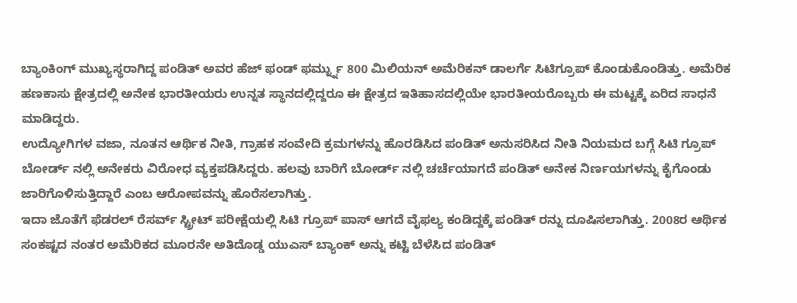ಬ್ಯಾಂಕಿಂಗ್ ಮುಖ್ಯಸ್ಥರಾಗಿದ್ದ ಪಂಡಿತ್ ಅವರ ಹೆಜ್ ಫಂಡ್ ಫರ್ಮ್ನ್ನು 800 ಮಿಲಿಯನ್ ಅಮೆರಿಕನ್ ಡಾಲರ್ಗೆ ಸಿಟಿಗ್ರೂಪ್ ಕೊಂಡುಕೊಂಡಿತ್ತು. ಅಮೆರಿಕ ಹಣಕಾಸು ಕ್ಷೇತ್ರದಲ್ಲಿ ಅನೇಕ ಭಾರತೀಯರು ಉನ್ನತ ಸ್ಥಾನದಲ್ಲಿದ್ದರೂ ಈ ಕ್ಷೇತ್ರದ ಇತಿಹಾಸದಲ್ಲಿಯೇ ಭಾರತೀಯರೊಬ್ಬರು ಈ ಮಟ್ಟಕ್ಕೆ ಏರಿದ ಸಾಧನೆ ಮಾಡಿದ್ದರು.
ಉದ್ಯೋಗಿಗಳ ವಜಾ, ನೂತನ ಆರ್ಥಿಕ ನೀತಿ, ಗ್ರಾಹಕ ಸಂವೇದಿ ಕ್ರಮಗಳನ್ನು ಹೊರಡಿಸಿದ ಪಂಡಿತ್ ಅನುಸರಿಸಿದ ನೀತಿ ನಿಯಮದ ಬಗ್ಗೆ ಸಿಟಿ ಗ್ರೂಪ್ ಬೋರ್ಡ್ ನಲ್ಲಿ ಅನೇಕರು ವಿರೋಧ ವ್ಯಕ್ತಪಡಿಸಿದ್ದರು. ಹಲವು ಬಾರಿಗೆ ಬೋರ್ಡ್ ನಲ್ಲಿ ಚರ್ಚೆಯಾಗದೆ ಪಂಡಿತ್ ಅನೇಕ ನಿರ್ಣಯಗಳನ್ನು ಕೈಗೊಂಡು ಜಾರಿಗೊಳಿಸುತ್ತಿದ್ದಾರೆ ಎಂಬ ಆರೋಪವನ್ನು ಹೊರೆಸಲಾಗಿತ್ತು.
ಇದಾ ಜೊತೆಗೆ ಫೆಡರಲ್ ರೆಸರ್ವ್ ಸ್ಟ್ರೀಟ್ ಪರೀಕ್ಷೆಯಲ್ಲಿ ಸಿಟಿ ಗ್ರೂಪ್ ಪಾಸ್ ಆಗದೆ ವೈಫಲ್ಯ ಕಂಡಿದ್ದಕ್ಕೆ ಪಂಡಿತ್ ರನ್ನು ದೂಷಿಸಲಾಗಿತ್ತು. 2008ರ ಆರ್ಥಿಕ ಸಂಕಷ್ಟದ ನಂತರ ಅಮೆರಿಕದ ಮೂರನೇ ಅತಿದೊಡ್ಡ ಯುಎಸ್ ಬ್ಯಾಂಕ್ ಅನ್ನು ಕಟ್ಟಿ ಬೆಳೆಸಿದ ಪಂಡಿತ್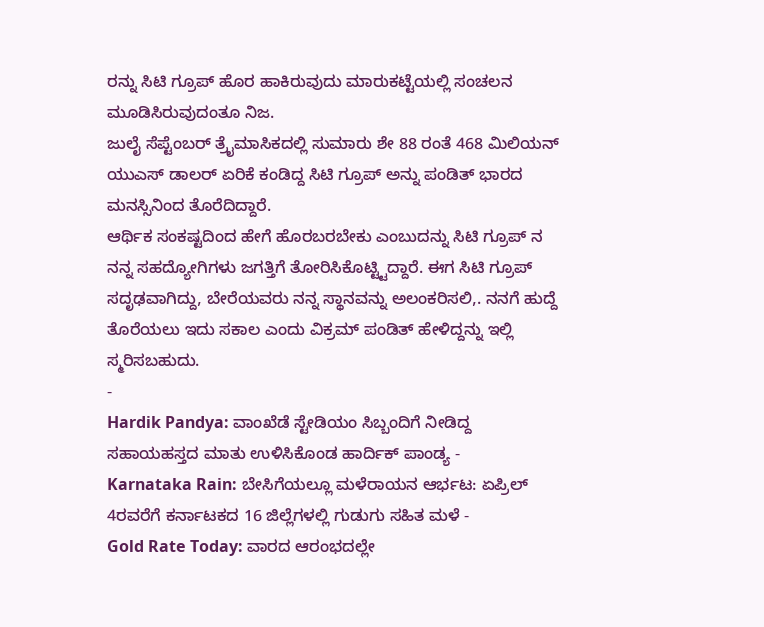ರನ್ನು ಸಿಟಿ ಗ್ರೂಪ್ ಹೊರ ಹಾಕಿರುವುದು ಮಾರುಕಟ್ಟೆಯಲ್ಲಿ ಸಂಚಲನ ಮೂಡಿಸಿರುವುದಂತೂ ನಿಜ.
ಜುಲೈ ಸೆಪ್ಟೆಂಬರ್ ತ್ರೈಮಾಸಿಕದಲ್ಲಿ ಸುಮಾರು ಶೇ 88 ರಂತೆ 468 ಮಿಲಿಯನ್ ಯುಎಸ್ ಡಾಲರ್ ಏರಿಕೆ ಕಂಡಿದ್ದ ಸಿಟಿ ಗ್ರೂಪ್ ಅನ್ನು ಪಂಡಿತ್ ಭಾರದ ಮನಸ್ಸಿನಿಂದ ತೊರೆದಿದ್ದಾರೆ.
ಆರ್ಥಿಕ ಸಂಕಷ್ಟದಿಂದ ಹೇಗೆ ಹೊರಬರಬೇಕು ಎಂಬುದನ್ನು ಸಿಟಿ ಗ್ರೂಪ್ ನ ನನ್ನ ಸಹದ್ಯೋಗಿಗಳು ಜಗತ್ತಿಗೆ ತೋರಿಸಿಕೊಟ್ಟ್ಟಿದ್ದಾರೆ. ಈಗ ಸಿಟಿ ಗ್ರೂಪ್ ಸದೃಢವಾಗಿದ್ದು, ಬೇರೆಯವರು ನನ್ನ ಸ್ಥಾನವನ್ನು ಅಲಂಕರಿಸಲಿ,. ನನಗೆ ಹುದ್ದೆ ತೊರೆಯಲು ಇದು ಸಕಾಲ ಎಂದು ವಿಕ್ರಮ್ ಪಂಡಿತ್ ಹೇಳಿದ್ದನ್ನು ಇಲ್ಲಿ ಸ್ಮರಿಸಬಹುದು.
-
Hardik Pandya: ವಾಂಖೆಡೆ ಸ್ಟೇಡಿಯಂ ಸಿಬ್ಬಂದಿಗೆ ನೀಡಿದ್ದ ಸಹಾಯಹಸ್ತದ ಮಾತು ಉಳಿಸಿಕೊಂಡ ಹಾರ್ದಿಕ್ ಪಾಂಡ್ಯ -
Karnataka Rain: ಬೇಸಿಗೆಯಲ್ಲೂ ಮಳೆರಾಯನ ಆರ್ಭಟ: ಏಪ್ರಿಲ್ 4ರವರೆಗೆ ಕರ್ನಾಟಕದ 16 ಜಿಲ್ಲೆಗಳಲ್ಲಿ ಗುಡುಗು ಸಹಿತ ಮಳೆ -
Gold Rate Today: ವಾರದ ಆರಂಭದಲ್ಲೇ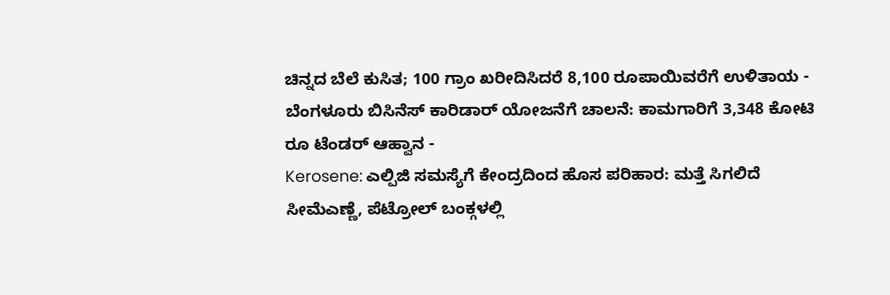ಚಿನ್ನದ ಬೆಲೆ ಕುಸಿತ; 100 ಗ್ರಾಂ ಖರೀದಿಸಿದರೆ 8,100 ರೂಪಾಯಿವರೆಗೆ ಉಳಿತಾಯ -
ಬೆಂಗಳೂರು ಬಿಸಿನೆಸ್ ಕಾರಿಡಾರ್ ಯೋಜನೆಗೆ ಚಾಲನೆ: ಕಾಮಗಾರಿಗೆ 3,348 ಕೋಟಿ ರೂ ಟೆಂಡರ್ ಆಹ್ವಾನ -
Kerosene: ಎಲ್ಪಿಜಿ ಸಮಸ್ಯೆಗೆ ಕೇಂದ್ರದಿಂದ ಹೊಸ ಪರಿಹಾರ: ಮತ್ತೆ ಸಿಗಲಿದೆ ಸೀಮೆಎಣ್ಣೆ, ಪೆಟ್ರೋಲ್ ಬಂಕ್ಗಳಲ್ಲಿ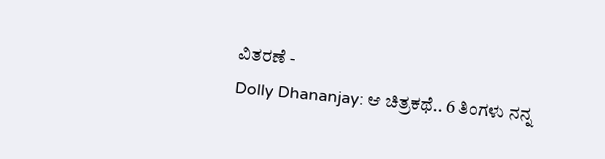ವಿತರಣೆ -
Dolly Dhananjay: ಆ ಚಿತ್ರಕಥೆ.. 6 ತಿಂಗಳು ನನ್ನ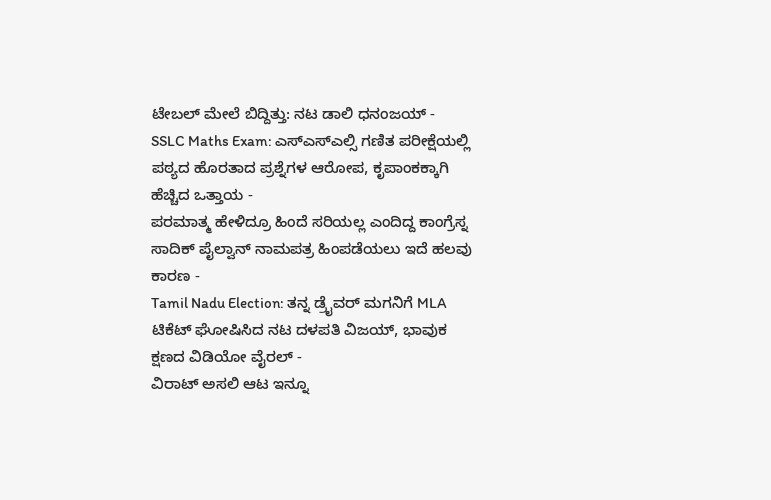ಟೇಬಲ್ ಮೇಲೆ ಬಿದ್ದಿತ್ತು: ನಟ ಡಾಲಿ ಧನಂಜಯ್ -
SSLC Maths Exam: ಎಸ್ಎಸ್ಎಲ್ಸಿ ಗಣಿತ ಪರೀಕ್ಷೆಯಲ್ಲಿ ಪಠ್ಯದ ಹೊರತಾದ ಪ್ರಶ್ನೆಗಳ ಆರೋಪ, ಕೃಪಾಂಕಕ್ಕಾಗಿ ಹೆಚ್ಚಿದ ಒತ್ತಾಯ -
ಪರಮಾತ್ಮ ಹೇಳಿದ್ರೂ ಹಿಂದೆ ಸರಿಯಲ್ಲ ಎಂದಿದ್ದ ಕಾಂಗ್ರೆಸ್ನ ಸಾದಿಕ್ ಪೈಲ್ವಾನ್ ನಾಮಪತ್ರ ಹಿಂಪಡೆಯಲು ಇದೆ ಹಲವು ಕಾರಣ -
Tamil Nadu Election: ತನ್ನ ಡ್ರೈವರ್ ಮಗನಿಗೆ MLA ಟಿಕೆಟ್ ಘೋಷಿಸಿದ ನಟ ದಳಪತಿ ವಿಜಯ್, ಭಾವುಕ ಕ್ಷಣದ ವಿಡಿಯೋ ವೈರಲ್ -
ವಿರಾಟ್ ಅಸಲಿ ಆಟ ಇನ್ನೂ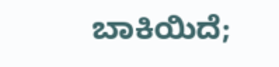ಬಾಕಿಯಿದೆ;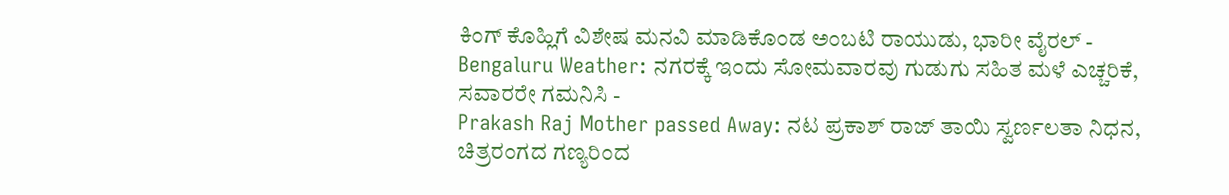ಕಿಂಗ್ ಕೊಹ್ಲಿಗೆ ವಿಶೇಷ ಮನವಿ ಮಾಡಿಕೊಂಡ ಅಂಬಟಿ ರಾಯುಡು, ಭಾರೀ ವೈರಲ್ -
Bengaluru Weather: ನಗರಕ್ಕೆ ಇಂದು ಸೋಮವಾರವು ಗುಡುಗು ಸಹಿತ ಮಳೆ ಎಚ್ಚರಿಕೆ, ಸವಾರರೇ ಗಮನಿಸಿ -
Prakash Raj Mother passed Away: ನಟ ಪ್ರಕಾಶ್ ರಾಜ್ ತಾಯಿ ಸ್ವರ್ಣಲತಾ ನಿಧನ, ಚಿತ್ರರಂಗದ ಗಣ್ಯರಿಂದ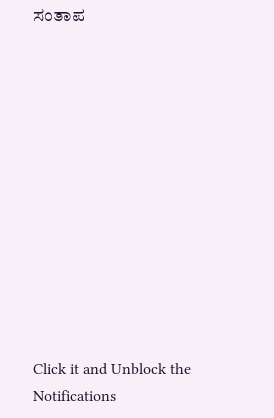ಸಂತಾಪ












Click it and Unblock the Notifications